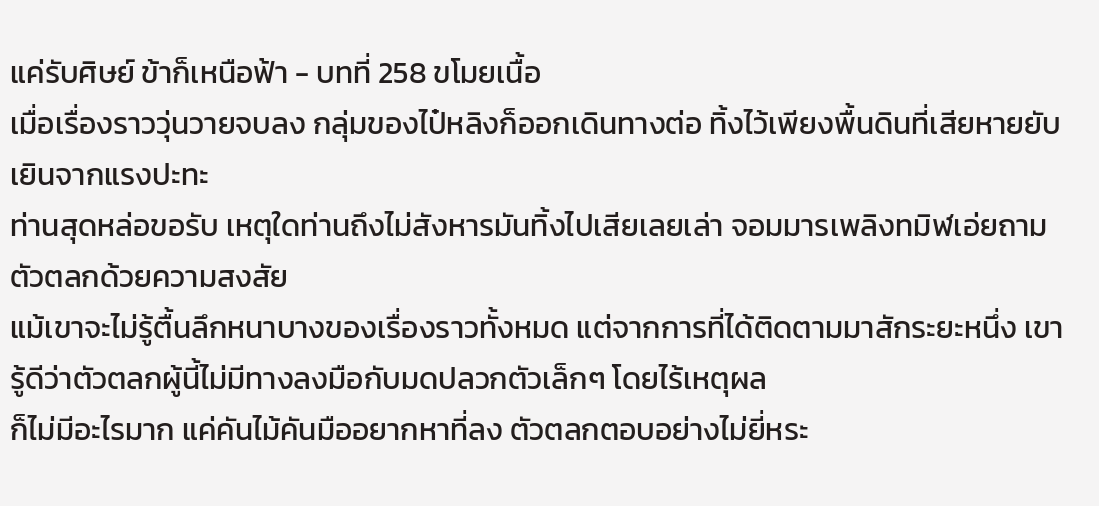แค่รับศิษย์ ข้าก็เหนือฟ้า - บทที่ 258 ขโมยเนื้อ
เมื่อเรื่องราววุ่นวายจบลง กลุ่มของไป๋หลิงก็ออกเดินทางต่อ ทิ้งไว้เพียงพื้นดินที่เสียหายยับเยินจากแรงปะทะ
ท่านสุดหล่อขอรับ เหตุใดท่านถึงไม่สังหารมันทิ้งไปเสียเลยเล่า จอมมารเพลิงทมิฬเอ่ยถามตัวตลกด้วยความสงสัย
แม้เขาจะไม่รู้ตื้นลึกหนาบางของเรื่องราวทั้งหมด แต่จากการที่ได้ติดตามมาสักระยะหนึ่ง เขารู้ดีว่าตัวตลกผู้นี้ไม่มีทางลงมือกับมดปลวกตัวเล็กๆ โดยไร้เหตุผล
ก็ไม่มีอะไรมาก แค่คันไม้คันมืออยากหาที่ลง ตัวตลกตอบอย่างไม่ยี่หระ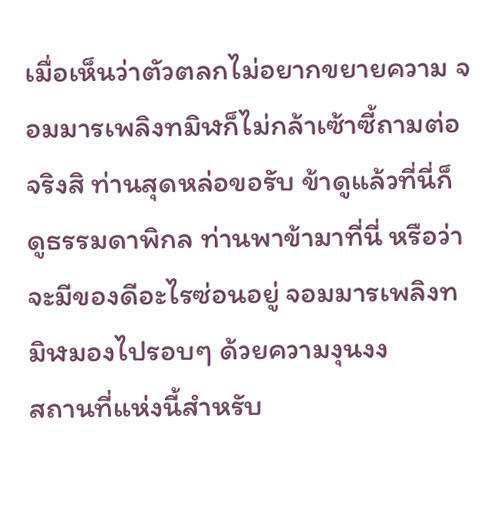เมื่อเห็นว่าตัวตลกไม่อยากขยายความ จอมมารเพลิงทมิฬก็ไม่กล้าเซ้าซี้ถามต่อ
จริงสิ ท่านสุดหล่อขอรับ ข้าดูแล้วที่นี่ก็ดูธรรมดาพิกล ท่านพาข้ามาที่นี่ หรือว่าจะมีของดีอะไรซ่อนอยู่ จอมมารเพลิงทมิฬมองไปรอบๆ ด้วยความงุนงง
สถานที่แห่งนี้สำหรับ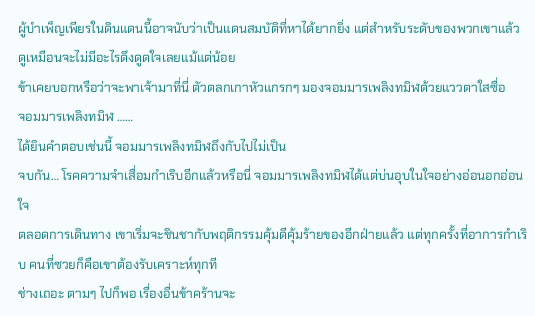ผู้บำเพ็ญเพียรในดินแดนนี้อาจนับว่าเป็นแดนสมบัติที่หาได้ยากยิ่ง แต่สำหรับระดับของพวกเขาแล้ว ดูเหมือนจะไม่มีอะไรดึงดูดใจเลยแม้แต่น้อย
ข้าเคยบอกหรือว่าจะพาเจ้ามาที่นี่ ตัวตลกเกาหัวแกรกๆ มองจอมมารเพลิงทมิฬด้วยแววตาใสซื่อ
จอมมารเพลิงทมิฬ ……
ได้ยินคำตอบเช่นนี้ จอมมารเพลิงทมิฬถึงกับไปไม่เป็น
จบกัน… โรคความจำเสื่อมกำเริบอีกแล้วหรือนี่ จอมมารเพลิงทมิฬได้แต่บ่นอุบในใจอย่างอ่อนอกอ่อนใจ
ตลอดการเดินทาง เขาเริ่มจะชินชากับพฤติกรรมคุ้มดีคุ้มร้ายของอีกฝ่ายแล้ว แต่ทุกครั้งที่อาการกำเริบ คนที่ซวยก็คือเขาต้องรับเคราะห์ทุกที
ช่างเถอะ ตามๆ ไปก็พอ เรื่องอื่นข้าคร้านจะ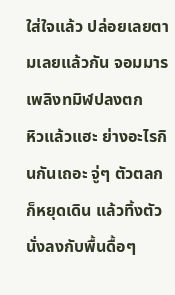ใส่ใจแล้ว ปล่อยเลยตามเลยแล้วกัน จอมมารเพลิงทมิฬปลงตก
หิวแล้วแฮะ ย่างอะไรกินกันเถอะ จู่ๆ ตัวตลกก็หยุดเดิน แล้วทิ้งตัวนั่งลงกับพื้นดื้อๆ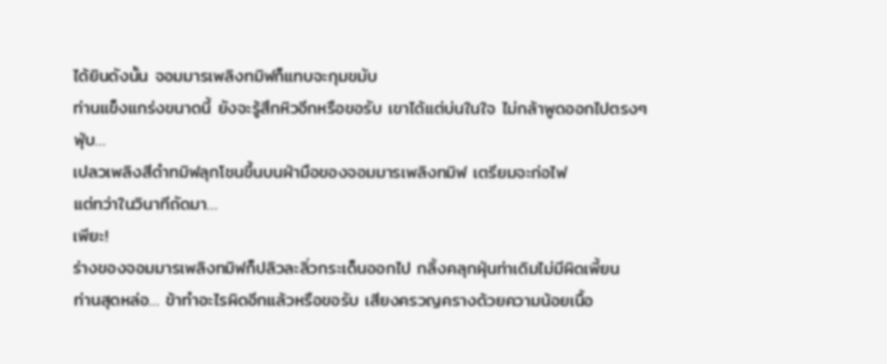ได้ยินดังนั้น จอมมารเพลิงทมิฬก็แทบจะกุมขมับ
ท่านแข็งแกร่งขนาดนี้ ยังจะรู้สึกหิวอีกหรือขอรับ เขาได้แต่บ่นในใจ ไม่กล้าพูดออกไปตรงๆ
ฟุ่บ…
เปลวเพลิงสีดำทมิฬลุกโชนขึ้นบนฝ่ามือของจอมมารเพลิงทมิฬ เตรียมจะก่อไฟ
แต่ทว่าในวินาทีถัดมา…
เพียะ!
ร่างของจอมมารเพลิงทมิฬก็ปลิวละลิ่วกระเด็นออกไป กลิ้งคลุกฝุ่นท่าเดิมไม่มีผิดเพี้ยน
ท่านสุดหล่อ… ข้าทำอะไรผิดอีกแล้วหรือขอรับ เสียงครวญครางด้วยความน้อยเนื้อ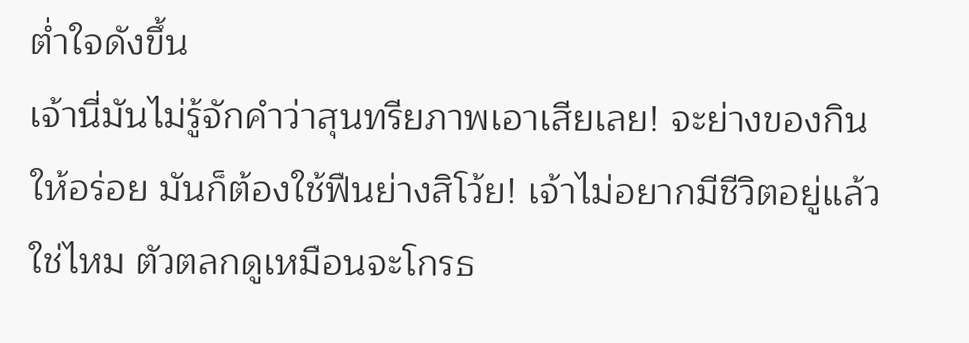ต่ำใจดังขึ้น
เจ้านี่มันไม่รู้จักคำว่าสุนทรียภาพเอาเสียเลย! จะย่างของกินให้อร่อย มันก็ต้องใช้ฟืนย่างสิโว้ย! เจ้าไม่อยากมีชีวิตอยู่แล้วใช่ไหม ตัวตลกดูเหมือนจะโกรธ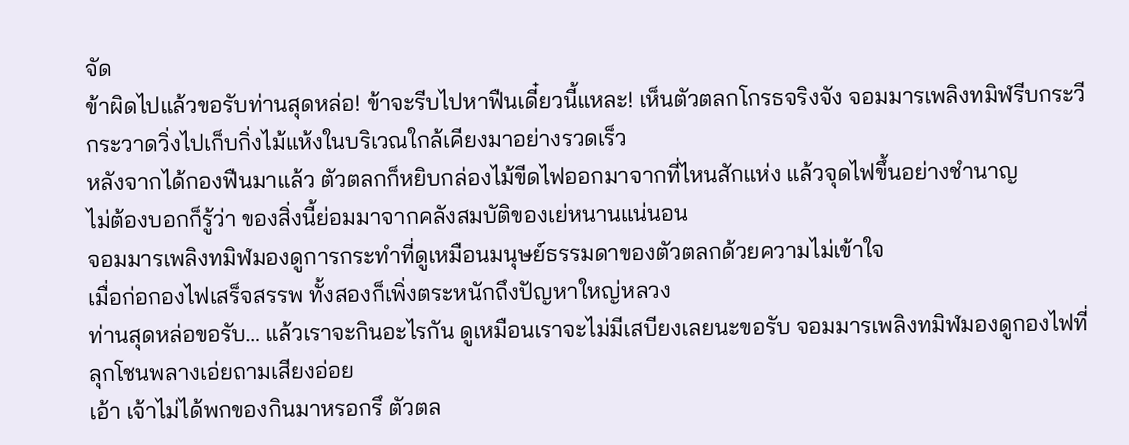จัด
ข้าผิดไปแล้วขอรับท่านสุดหล่อ! ข้าจะรีบไปหาฟืนเดี๋ยวนี้แหละ! เห็นตัวตลกโกรธจริงจัง จอมมารเพลิงทมิฬรีบกระวีกระวาดวิ่งไปเก็บกิ่งไม้แห้งในบริเวณใกล้เคียงมาอย่างรวดเร็ว
หลังจากได้กองฟืนมาแล้ว ตัวตลกก็หยิบกล่องไม้ขีดไฟออกมาจากที่ไหนสักแห่ง แล้วจุดไฟขึ้นอย่างชำนาญ
ไม่ต้องบอกก็รู้ว่า ของสิ่งนี้ย่อมมาจากคลังสมบัติของเย่หนานแน่นอน
จอมมารเพลิงทมิฬมองดูการกระทำที่ดูเหมือนมนุษย์ธรรมดาของตัวตลกด้วยความไม่เข้าใจ
เมื่อก่อกองไฟเสร็จสรรพ ทั้งสองก็เพิ่งตระหนักถึงปัญหาใหญ่หลวง
ท่านสุดหล่อขอรับ… แล้วเราจะกินอะไรกัน ดูเหมือนเราจะไม่มีเสบียงเลยนะขอรับ จอมมารเพลิงทมิฬมองดูกองไฟที่ลุกโชนพลางเอ่ยถามเสียงอ่อย
เอ้า เจ้าไม่ได้พกของกินมาหรอกรึ ตัวตล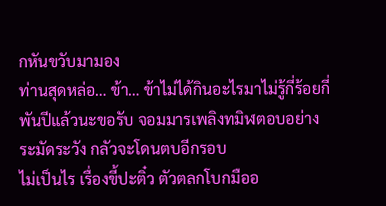กหันขวับมามอง
ท่านสุดหล่อ… ข้า… ข้าไม่ได้กินอะไรมาไม่รู้กี่ร้อยกี่พันปีแล้วนะขอรับ จอมมารเพลิงทมิฬตอบอย่างระมัดระวัง กลัวจะโดนตบอีกรอบ
ไม่เป็นไร เรื่องขี้ปะติ๋ว ตัวตลกโบกมืออ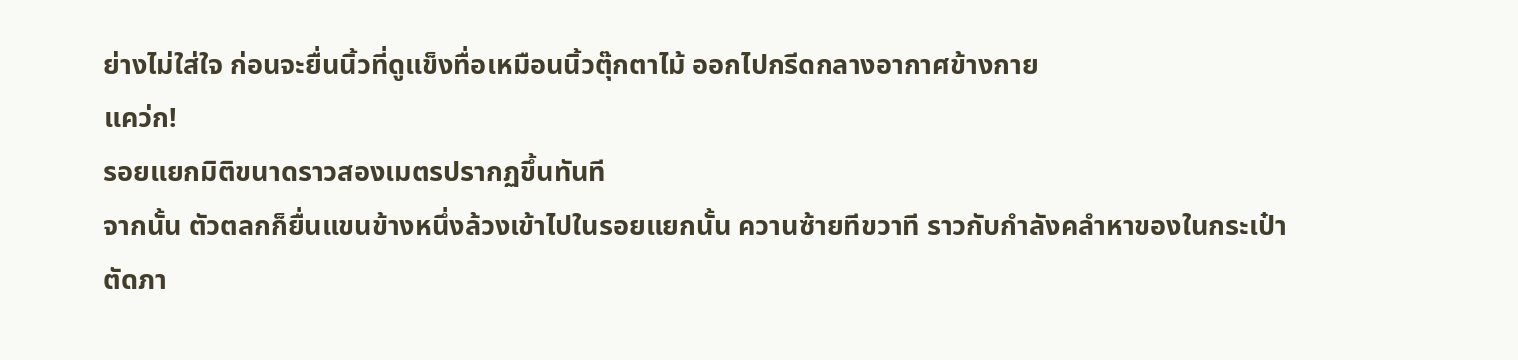ย่างไม่ใส่ใจ ก่อนจะยื่นนิ้วที่ดูแข็งทื่อเหมือนนิ้วตุ๊กตาไม้ ออกไปกรีดกลางอากาศข้างกาย
แคว่ก!
รอยแยกมิติขนาดราวสองเมตรปรากฏขึ้นทันที
จากนั้น ตัวตลกก็ยื่นแขนข้างหนึ่งล้วงเข้าไปในรอยแยกนั้น ควานซ้ายทีขวาที ราวกับกำลังคลำหาของในกระเป๋า
ตัดภา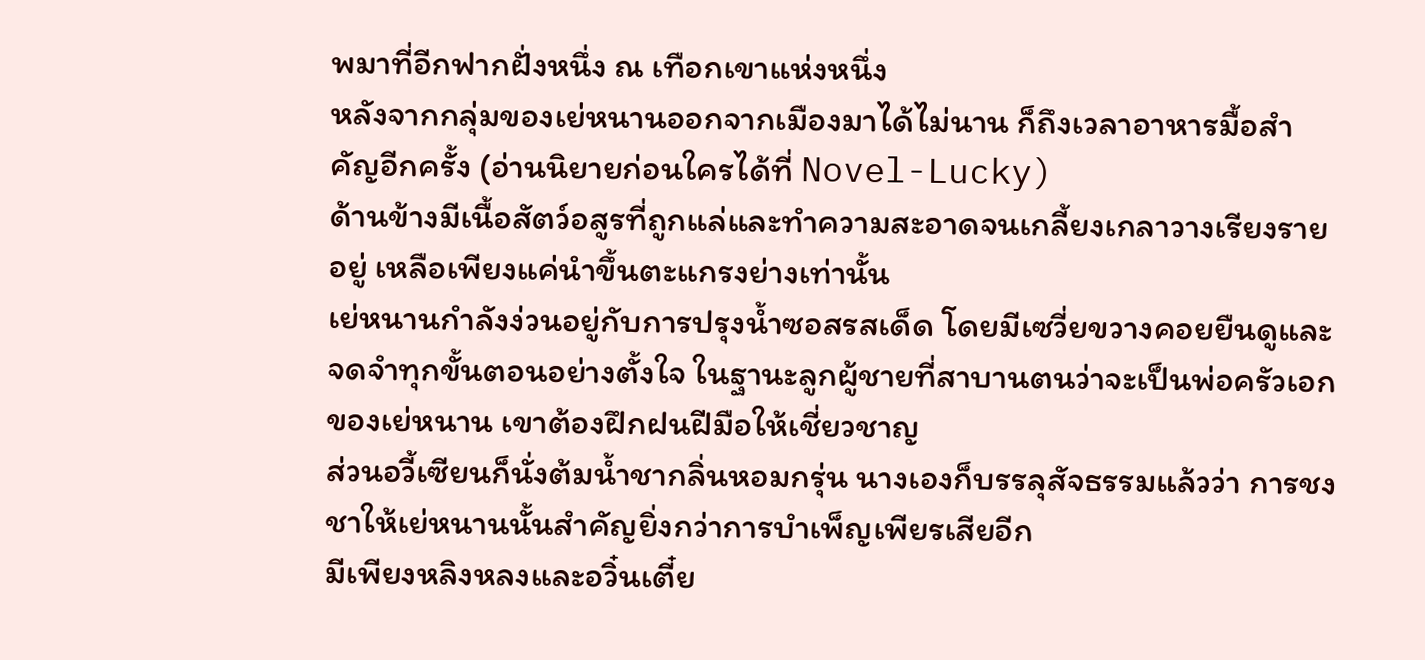พมาที่อีกฟากฝั่งหนึ่ง ณ เทือกเขาแห่งหนึ่ง
หลังจากกลุ่มของเย่หนานออกจากเมืองมาได้ไม่นาน ก็ถึงเวลาอาหารมื้อสำคัญอีกครั้ง (อ่านนิยายก่อนใครได้ที่ Novel-Lucky)
ด้านข้างมีเนื้อสัตว์อสูรที่ถูกแล่และทำความสะอาดจนเกลี้ยงเกลาวางเรียงรายอยู่ เหลือเพียงแค่นำขึ้นตะแกรงย่างเท่านั้น
เย่หนานกำลังง่วนอยู่กับการปรุงน้ำซอสรสเด็ด โดยมีเซวี่ยขวางคอยยืนดูและจดจำทุกขั้นตอนอย่างตั้งใจ ในฐานะลูกผู้ชายที่สาบานตนว่าจะเป็นพ่อครัวเอกของเย่หนาน เขาต้องฝึกฝนฝีมือให้เชี่ยวชาญ
ส่วนอวี้เซียนก็นั่งต้มน้ำชากลิ่นหอมกรุ่น นางเองก็บรรลุสัจธรรมแล้วว่า การชงชาให้เย่หนานนั้นสำคัญยิ่งกว่าการบำเพ็ญเพียรเสียอีก
มีเพียงหลิงหลงและอวิ๋นเตี๋ย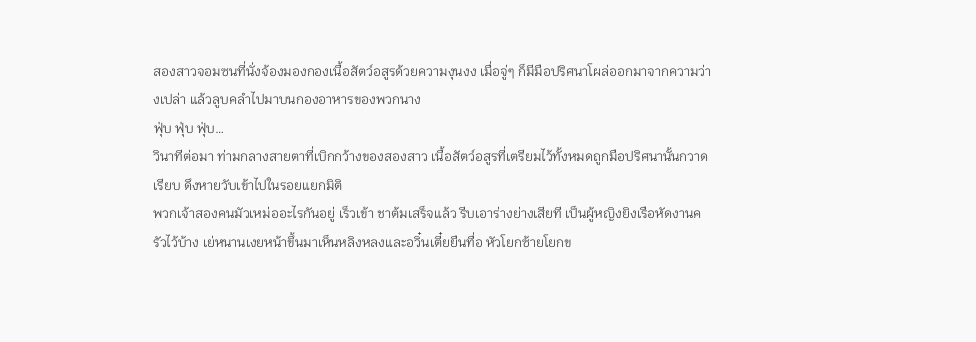สองสาวจอมซนที่นั่งจ้องมองกองเนื้อสัตว์อสูรด้วยความงุนงง เมื่อจู่ๆ ก็มีมือปริศนาโผล่ออกมาจากความว่างเปล่า แล้วลูบคลำไปมาบนกองอาหารของพวกนาง
ฟุ่บ ฟุ่บ ฟุ่บ…
วินาทีต่อมา ท่ามกลางสายตาที่เบิกกว้างของสองสาว เนื้อสัตว์อสูรที่เตรียมไว้ทั้งหมดถูกมือปริศนานั้นกวาดเรียบ ดึงหายวับเข้าไปในรอยแยกมิติ
พวกเจ้าสองคนมัวเหม่ออะไรกันอยู่ เร็วเข้า ชาต้มเสร็จแล้ว รีบเอาร่างย่างเสียที เป็นผู้หญิงยิงเรือหัดงานครัวไว้บ้าง เย่หนานเงยหน้าขึ้นมาเห็นหลิงหลงและอวิ๋นเตี๋ยยืนทื่อ หัวโยกซ้ายโยกข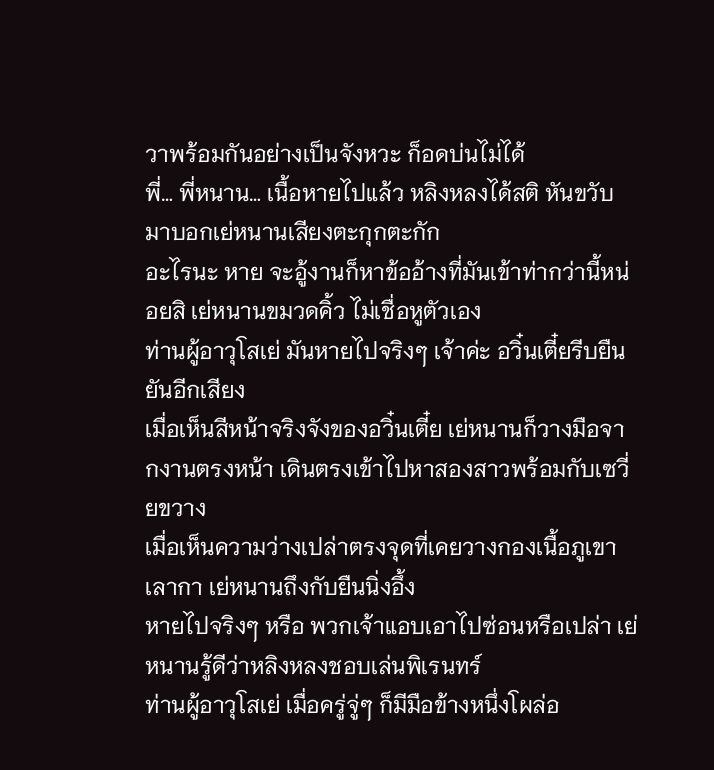วาพร้อมกันอย่างเป็นจังหวะ ก็อดบ่นไม่ได้
พี่… พี่หนาน… เนื้อหายไปแล้ว หลิงหลงได้สติ หันขวับมาบอกเย่หนานเสียงตะกุกตะกัก
อะไรนะ หาย จะอู้งานก็หาข้ออ้างที่มันเข้าท่ากว่านี้หน่อยสิ เย่หนานขมวดคิ้ว ไม่เชื่อหูตัวเอง
ท่านผู้อาวุโสเย่ มันหายไปจริงๆ เจ้าค่ะ อวิ๋นเตี๋ยรีบยืนยันอีกเสียง
เมื่อเห็นสีหน้าจริงจังของอวิ๋นเตี๋ย เย่หนานก็วางมือจากงานตรงหน้า เดินตรงเข้าไปหาสองสาวพร้อมกับเซวี่ยขวาง
เมื่อเห็นความว่างเปล่าตรงจุดที่เคยวางกองเนื้อภูเขาเลากา เย่หนานถึงกับยืนนิ่งอึ้ง
หายไปจริงๆ หรือ พวกเจ้าแอบเอาไปซ่อนหรือเปล่า เย่หนานรู้ดีว่าหลิงหลงชอบเล่นพิเรนทร์
ท่านผู้อาวุโสเย่ เมื่อครู่จู่ๆ ก็มีมือข้างหนึ่งโผล่อ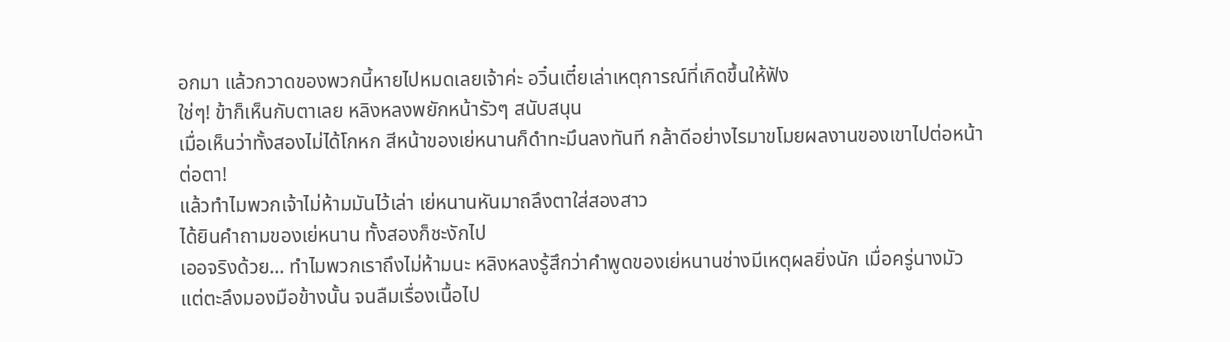อกมา แล้วกวาดของพวกนี้หายไปหมดเลยเจ้าค่ะ อวิ๋นเตี๋ยเล่าเหตุการณ์ที่เกิดขึ้นให้ฟัง
ใช่ๆ! ข้าก็เห็นกับตาเลย หลิงหลงพยักหน้ารัวๆ สนับสนุน
เมื่อเห็นว่าทั้งสองไม่ได้โกหก สีหน้าของเย่หนานก็ดำทะมึนลงทันที กล้าดีอย่างไรมาขโมยผลงานของเขาไปต่อหน้าต่อตา!
แล้วทำไมพวกเจ้าไม่ห้ามมันไว้เล่า เย่หนานหันมาถลึงตาใส่สองสาว
ได้ยินคำถามของเย่หนาน ทั้งสองก็ชะงักไป
เออจริงด้วย… ทำไมพวกเราถึงไม่ห้ามนะ หลิงหลงรู้สึกว่าคำพูดของเย่หนานช่างมีเหตุผลยิ่งนัก เมื่อครู่นางมัวแต่ตะลึงมองมือข้างนั้น จนลืมเรื่องเนื้อไป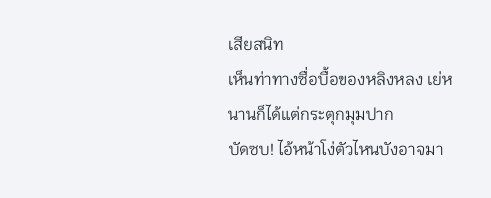เสียสนิท
เห็นท่าทางซื่อบื้อของหลิงหลง เย่หนานก็ได้แต่กระตุกมุมปาก
บัดซบ! ไอ้หน้าโง่ตัวไหนบังอาจมา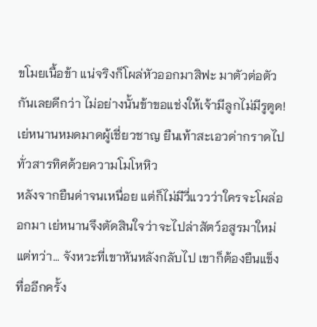ขโมยเนื้อข้า แน่จริงก็โผล่หัวออกมาสิฟะ มาตัวต่อตัวกันเลยดีกว่า ไม่อย่างนั้นข้าขอแช่งให้เจ้ามีลูกไม่มีรูตูด! เย่หนานหมดมาดผู้เชี่ยวชาญ ยืนเท้าสะเอวด่ากราดไปทั่วสารทิศด้วยความโมโหหิว
หลังจากยืนด่าจนเหนื่อย แต่ก็ไม่มีวี่แววว่าใครจะโผล่ออกมา เย่หนานจึงตัดสินใจว่าจะไปล่าสัตว์อสูรมาใหม่
แต่ทว่า… จังหวะที่เขาหันหลังกลับไป เขาก็ต้องยืนแข็งทื่ออีกครั้ง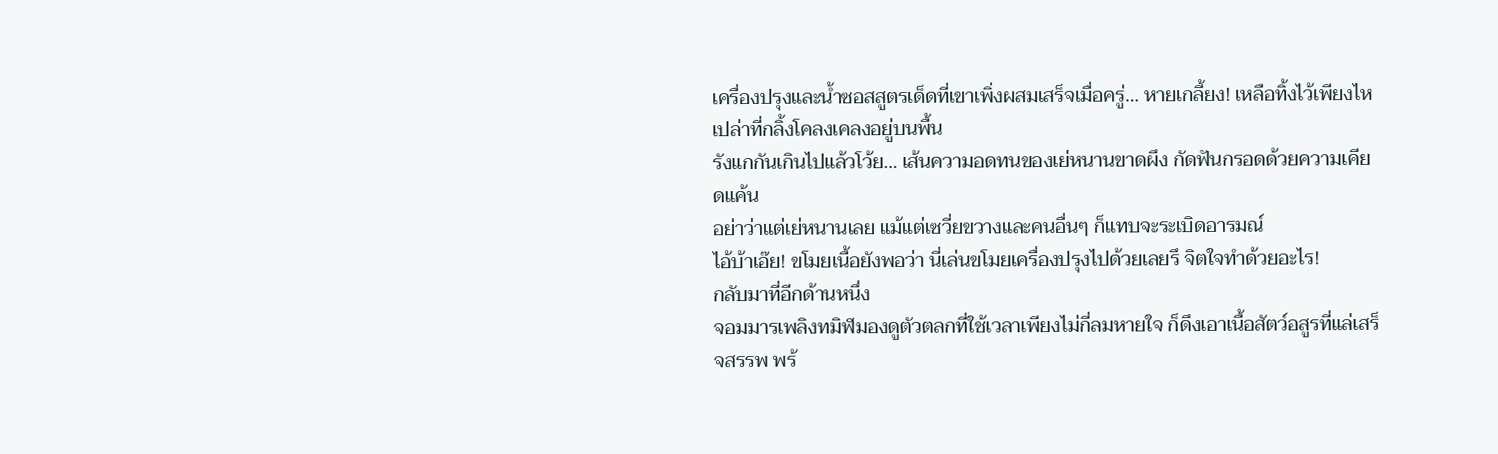เครื่องปรุงและน้ำซอสสูตรเด็ดที่เขาเพิ่งผสมเสร็จเมื่อครู่… หายเกลี้ยง! เหลือทิ้งไว้เพียงไหเปล่าที่กลิ้งโคลงเคลงอยู่บนพื้น
รังแกกันเกินไปแล้วโว้ย… เส้นความอดทนของเย่หนานขาดผึง กัดฟันกรอดด้วยความเคียดแค้น
อย่าว่าแต่เย่หนานเลย แม้แต่เซวี่ยขวางและคนอื่นๆ ก็แทบจะระเบิดอารมณ์
ไอ้บ้าเอ๊ย! ขโมยเนื้อยังพอว่า นี่เล่นขโมยเครื่องปรุงไปด้วยเลยรึ จิตใจทำด้วยอะไร!
กลับมาที่อีกด้านหนึ่ง
จอมมารเพลิงทมิฬมองดูตัวตลกที่ใช้เวลาเพียงไม่กี่ลมหายใจ ก็ดึงเอาเนื้อสัตว์อสูรที่แล่เสร็จสรรพ พร้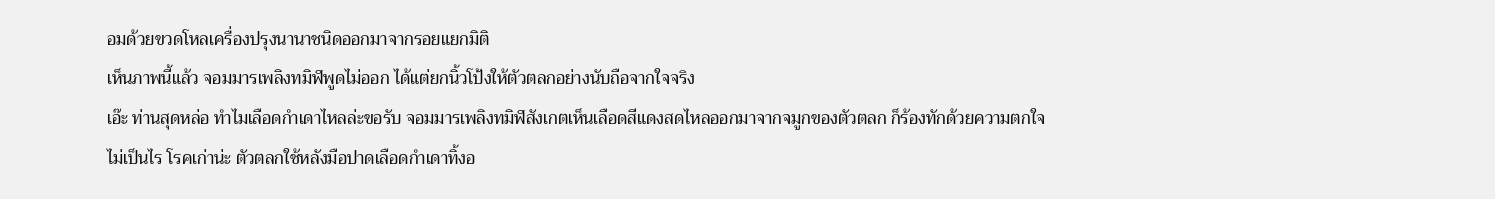อมด้วยขวดโหลเครื่องปรุงนานาชนิดออกมาจากรอยแยกมิติ
เห็นภาพนี้แล้ว จอมมารเพลิงทมิฬพูดไม่ออก ได้แต่ยกนิ้วโป้งให้ตัวตลกอย่างนับถือจากใจจริง
เอ๊ะ ท่านสุดหล่อ ทำไมเลือดกำเดาไหลล่ะขอรับ จอมมารเพลิงทมิฬสังเกตเห็นเลือดสีแดงสดไหลออกมาจากจมูกของตัวตลก ก็ร้องทักด้วยความตกใจ
ไม่เป็นไร โรคเก่าน่ะ ตัวตลกใช้หลังมือปาดเลือดกำเดาทิ้งอ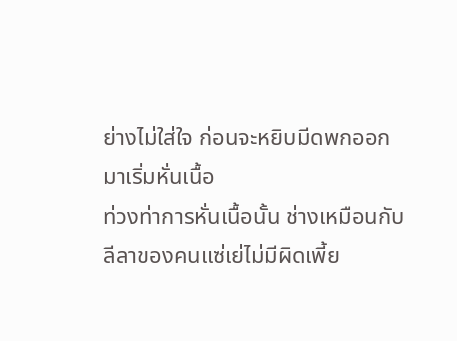ย่างไม่ใส่ใจ ก่อนจะหยิบมีดพกออกมาเริ่มหั่นเนื้อ
ท่วงท่าการหั่นเนื้อนั้น ช่างเหมือนกับลีลาของคนแซ่เย่ไม่มีผิดเพี้ย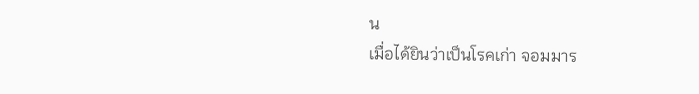น
เมื่อได้ยินว่าเป็นโรคเก่า จอมมาร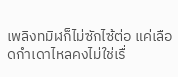เพลิงทมิฬก็ไม่ซักไซ้ต่อ แค่เลือดกำเดาไหลคงไม่ใช่เรื่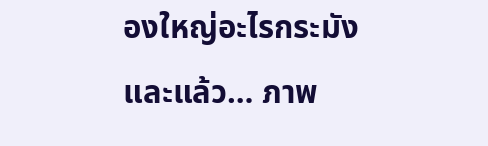องใหญ่อะไรกระมัง
และแล้ว… ภาพ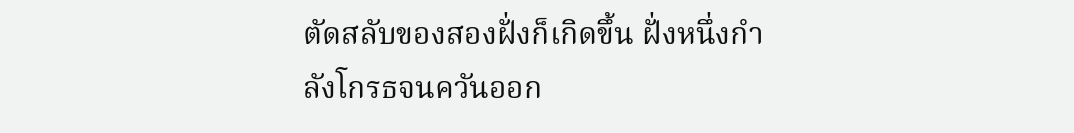ตัดสลับของสองฝั่งก็เกิดขึ้น ฝั่งหนึ่งกำลังโกรธจนควันออก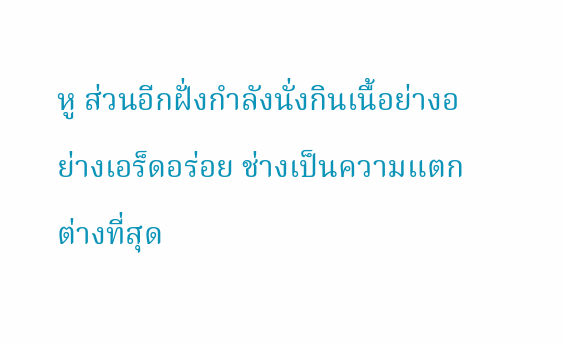หู ส่วนอีกฝั่งกำลังนั่งกินเนื้อย่างอย่างเอร็ดอร่อย ช่างเป็นความแตกต่างที่สุด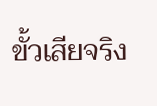ขั้วเสียจริง